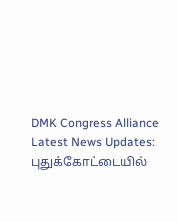DMK Congress Alliance Latest News Updates: புதுக்கோட்டையில்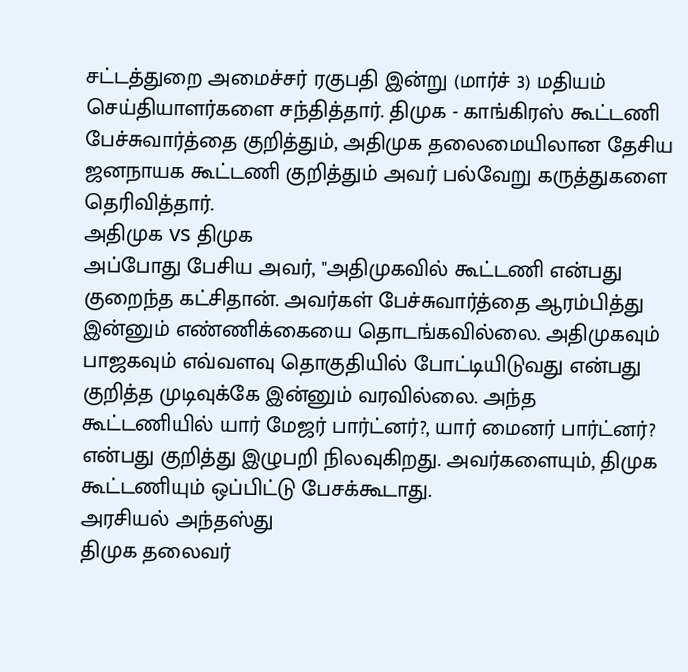சட்டத்துறை அமைச்சர் ரகுபதி இன்று (மார்ச் 3) மதியம் செய்தியாளர்களை சந்தித்தார். திமுக - காங்கிரஸ் கூட்டணி பேச்சுவார்த்தை குறித்தும், அதிமுக தலைமையிலான தேசிய ஜனநாயக கூட்டணி குறித்தும் அவர் பல்வேறு கருத்துகளை தெரிவித்தார்.
அதிமுக vs திமுக
அப்போது பேசிய அவர், "அதிமுகவில் கூட்டணி என்பது குறைந்த கட்சிதான். அவர்கள் பேச்சுவார்த்தை ஆரம்பித்து இன்னும் எண்ணிக்கையை தொடங்கவில்லை. அதிமுகவும் பாஜகவும் எவ்வளவு தொகுதியில் போட்டியிடுவது என்பது குறித்த முடிவுக்கே இன்னும் வரவில்லை. அந்த கூட்டணியில் யார் மேஜர் பார்ட்னர்?, யார் மைனர் பார்ட்னர்? என்பது குறித்து இழுபறி நிலவுகிறது. அவர்களையும், திமுக கூட்டணியும் ஒப்பிட்டு பேசக்கூடாது.
அரசியல் அந்தஸ்து
திமுக தலைவர்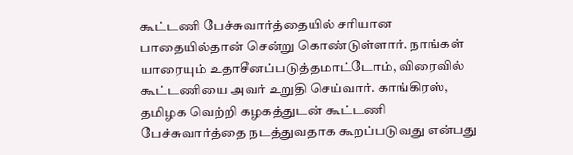கூட்டணி பேச்சுவார்த்தையில் சரியான பாதையில்தான் சென்று கொண்டுள்ளார். நாங்கள் யாரையும் உதாசீனப்படுத்தமாட்டோம், விரைவில் கூட்டணியை அவர் உறுதி செய்வார். காங்கிரஸ், தமிழக வெற்றி கழகத்துடன் கூட்டணி பேச்சுவார்த்தை நடத்துவதாக கூறப்படுவது என்பது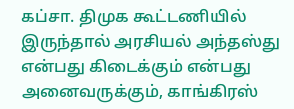கப்சா. திமுக கூட்டணியில் இருந்தால் அரசியல் அந்தஸ்து என்பது கிடைக்கும் என்பது அனைவருக்கும், காங்கிரஸ்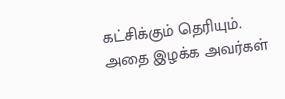கட்சிக்கும் தெரியும். அதை இழக்க அவர்கள்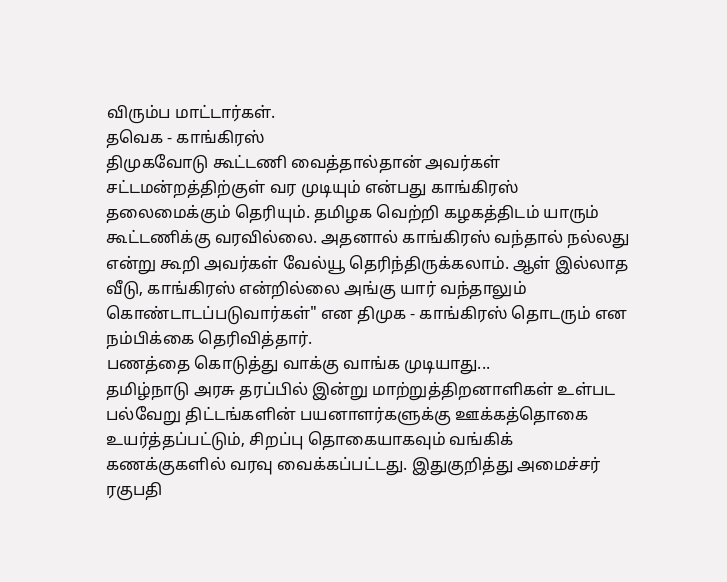விரும்ப மாட்டார்கள்.
தவெக - காங்கிரஸ்
திமுகவோடு கூட்டணி வைத்தால்தான் அவர்கள் சட்டமன்றத்திற்குள் வர முடியும் என்பது காங்கிரஸ் தலைமைக்கும் தெரியும். தமிழக வெற்றி கழகத்திடம் யாரும் கூட்டணிக்கு வரவில்லை. அதனால் காங்கிரஸ் வந்தால் நல்லது என்று கூறி அவர்கள் வேல்யூ தெரிந்திருக்கலாம். ஆள் இல்லாத வீடு, காங்கிரஸ் என்றில்லை அங்கு யார் வந்தாலும் கொண்டாடப்படுவார்கள்" என திமுக - காங்கிரஸ் தொடரும் என நம்பிக்கை தெரிவித்தார்.
பணத்தை கொடுத்து வாக்கு வாங்க முடியாது...
தமிழ்நாடு அரசு தரப்பில் இன்று மாற்றுத்திறனாளிகள் உள்பட பல்வேறு திட்டங்களின் பயனாளர்களுக்கு ஊக்கத்தொகை உயர்த்தப்பட்டும், சிறப்பு தொகையாகவும் வங்கிக் கணக்குகளில் வரவு வைக்கப்பட்டது. இதுகுறித்து அமைச்சர் ரகுபதி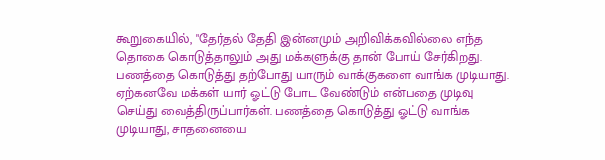கூறுகையில், "தேர்தல் தேதி இன்னமும் அறிவிக்கவில்லை எந்த தொகை கொடுத்தாலும் அது மக்களுக்கு தான் போய் சேர்கிறது. பணத்தை கொடுத்து தற்போது யாரும் வாக்குகளை வாங்க முடியாது. ஏற்கனவே மக்கள் யார் ஓட்டு போட வேண்டும் என்பதை முடிவு செய்து வைத்திருப்பார்கள். பணத்தை கொடுத்து ஓட்டு வாங்க முடியாது, சாதனையை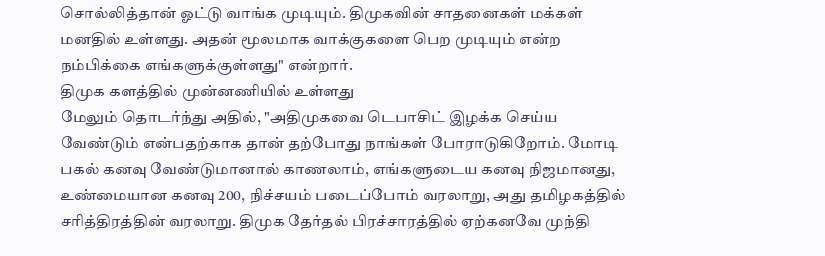சொல்லித்தான் ஓட்டு வாங்க முடியும். திமுகவின் சாதனைகள் மக்கள் மனதில் உள்ளது. அதன் மூலமாக வாக்குகளை பெற முடியும் என்ற நம்பிக்கை எங்களுக்குள்ளது" என்றார்.
திமுக களத்தில் முன்னணியில் உள்ளது
மேலும் தொடர்ந்து அதில், "அதிமுகவை டெபாசிட் இழக்க செய்ய வேண்டும் என்பதற்காக தான் தற்போது நாங்கள் போராடுகிறோம். மோடி பகல் கனவு வேண்டுமானால் காணலாம், எங்களுடைய கனவு நிஜமானது, உண்மையான கனவு 200, நிச்சயம் படைப்போம் வரலாறு, அது தமிழகத்தில் சரித்திரத்தின் வரலாறு. திமுக தேர்தல் பிரச்சாரத்தில் ஏற்கனவே முந்தி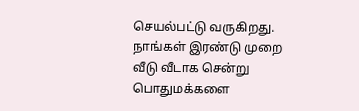செயல்பட்டு வருகிறது. நாங்கள் இரண்டு முறை வீடு வீடாக சென்று பொதுமக்களை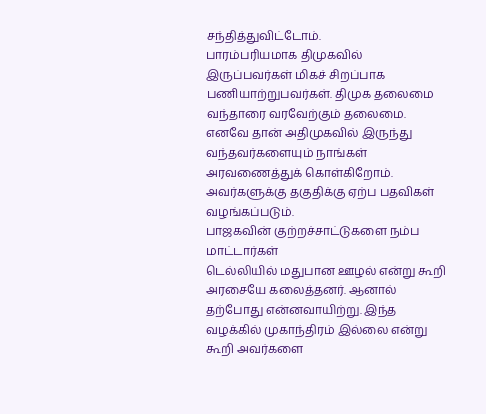சந்தித்துவிட்டோம்.
பாரம்பரியமாக திமுகவில் இருப்பவர்கள் மிகச் சிறப்பாக பணியாற்றுபவர்கள். திமுக தலைமை வந்தாரை வரவேற்கும் தலைமை. எனவே தான் அதிமுகவில் இருந்து வந்தவர்களையும் நாங்கள் அரவணைத்துக் கொள்கிறோம். அவர்களுக்கு தகுதிக்கு ஏற்ப பதவிகள் வழங்கப்படும்.
பாஜகவின் குற்றச்சாட்டுகளை நம்ப மாட்டார்கள்
டெல்லியில் மதுபான ஊழல் என்று கூறி அரசையே கலைத்தனர். ஆனால் தற்போது என்னவாயிற்று. இந்த வழக்கில் முகாந்திரம் இல்லை என்று கூறி அவர்களை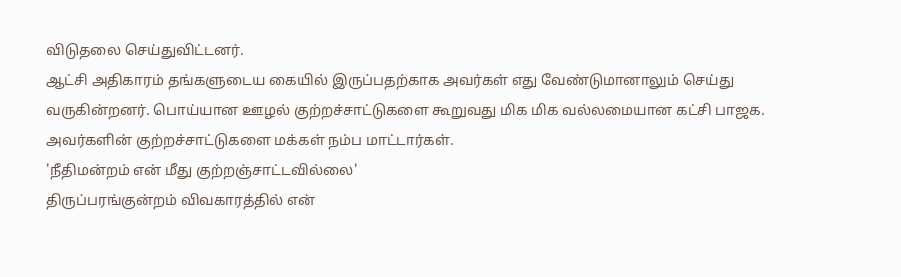விடுதலை செய்துவிட்டனர்.
ஆட்சி அதிகாரம் தங்களுடைய கையில் இருப்பதற்காக அவர்கள் எது வேண்டுமானாலும் செய்து வருகின்றனர். பொய்யான ஊழல் குற்றச்சாட்டுகளை கூறுவது மிக மிக வல்லமையான கட்சி பாஜக. அவர்களின் குற்றச்சாட்டுகளை மக்கள் நம்ப மாட்டார்கள்.
'நீதிமன்றம் என் மீது குற்றஞ்சாட்டவில்லை'
திருப்பரங்குன்றம் விவகாரத்தில் என்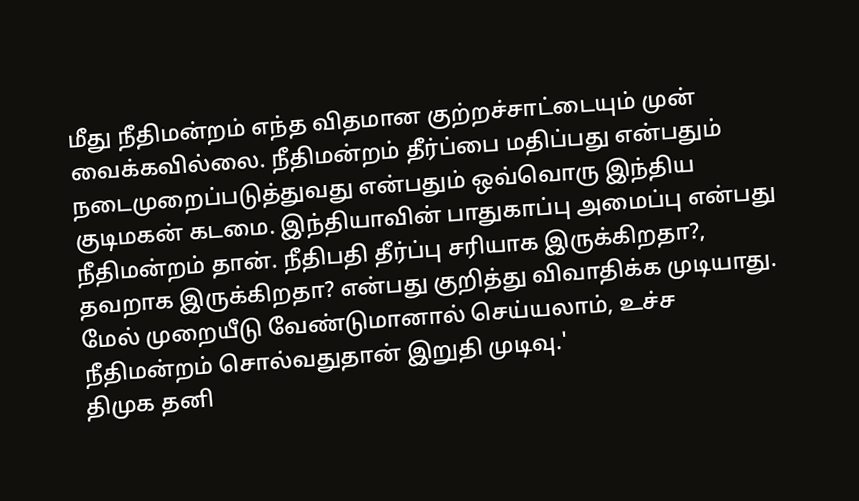மீது நீதிமன்றம் எந்த விதமான குற்றச்சாட்டையும் முன் வைக்கவில்லை. நீதிமன்றம் தீர்ப்பை மதிப்பது என்பதும் நடைமுறைப்படுத்துவது என்பதும் ஒவ்வொரு இந்திய குடிமகன் கடமை. இந்தியாவின் பாதுகாப்பு அமைப்பு என்பது நீதிமன்றம் தான். நீதிபதி தீர்ப்பு சரியாக இருக்கிறதா?, தவறாக இருக்கிறதா? என்பது குறித்து விவாதிக்க முடியாது.
மேல் முறையீடு வேண்டுமானால் செய்யலாம், உச்ச நீதிமன்றம் சொல்வதுதான் இறுதி முடிவு.'
திமுக தனி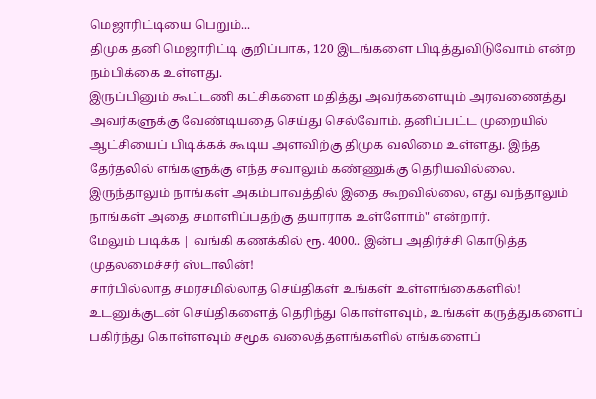மெஜாரிட்டியை பெறும்...
திமுக தனி மெஜாரிட்டி குறிப்பாக, 120 இடங்களை பிடித்துவிடுவோம் என்ற நம்பிக்கை உள்ளது.
இருப்பினும் கூட்டணி கட்சிகளை மதித்து அவர்களையும் அரவணைத்து அவர்களுக்கு வேண்டியதை செய்து செல்வோம். தனிப்பட்ட முறையில் ஆட்சியைப் பிடிக்கக் கூடிய அளவிற்கு திமுக வலிமை உள்ளது. இந்த தேர்தலில் எங்களுக்கு எந்த சவாலும் கண்ணுக்கு தெரியவில்லை. இருந்தாலும் நாங்கள் அகம்பாவத்தில் இதை கூறவில்லை, எது வந்தாலும் நாங்கள் அதை சமாளிப்பதற்கு தயாராக உள்ளோம்" என்றார்.
மேலும் படிக்க | வங்கி கணக்கில் ரூ. 4000.. இன்ப அதிர்ச்சி கொடுத்த முதலமைச்சர் ஸ்டாலின்!
சார்பில்லாத சமரசமில்லாத செய்திகள் உங்கள் உள்ளங்கைகளில்!
உடனுக்குடன் செய்திகளைத் தெரிந்து கொள்ளவும், உங்கள் கருத்துகளைப் பகிர்ந்து கொள்ளவும் சமூக வலைத்தளங்களில் எங்களைப்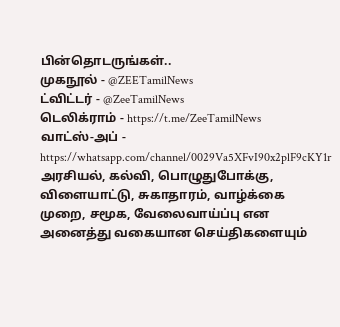பின்தொடருங்கள்..
முகநூல் - @ZEETamilNews
ட்விட்டர் - @ZeeTamilNews
டெலிக்ராம் - https://t.me/ZeeTamilNews
வாட்ஸ்-அப் - https://whatsapp.com/channel/0029Va5XFvI90x2plF9cKY1r
அரசியல், கல்வி, பொழுதுபோக்கு, விளையாட்டு, சுகாதாரம், வாழ்க்கை முறை, சமூக, வேலைவாய்ப்பு என அனைத்து வகையான செய்திகளையும்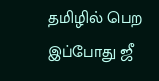தமிழில் பெற இப்போது ஜீ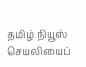தமிழ் நியூஸ் செயலியைப்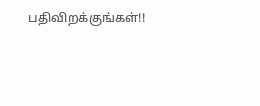பதிவிறக்குங்கள்!!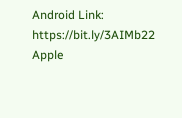Android Link: https://bit.ly/3AIMb22
Apple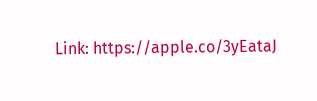Link: https://apple.co/3yEataJ